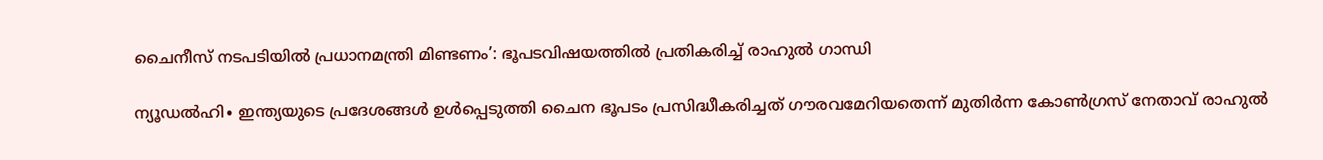ചൈനീസ് നടപടിയിൽ പ്രധാനമന്ത്രി മിണ്ടണം’: ഭൂപടവിഷയത്തിൽ പ്രതികരിച്ച് രാഹുൽ ഗാന്ധി

ന്യൂഡൽഹി∙ ഇന്ത്യയുടെ പ്രദേശങ്ങൾ ഉൾപ്പെടുത്തി ചൈന ഭൂപടം പ്രസിദ്ധീകരിച്ചത് ഗൗരവമേറിയതെന്ന് മുതിർന്ന കോൺഗ്രസ് നേതാവ് രാഹുൽ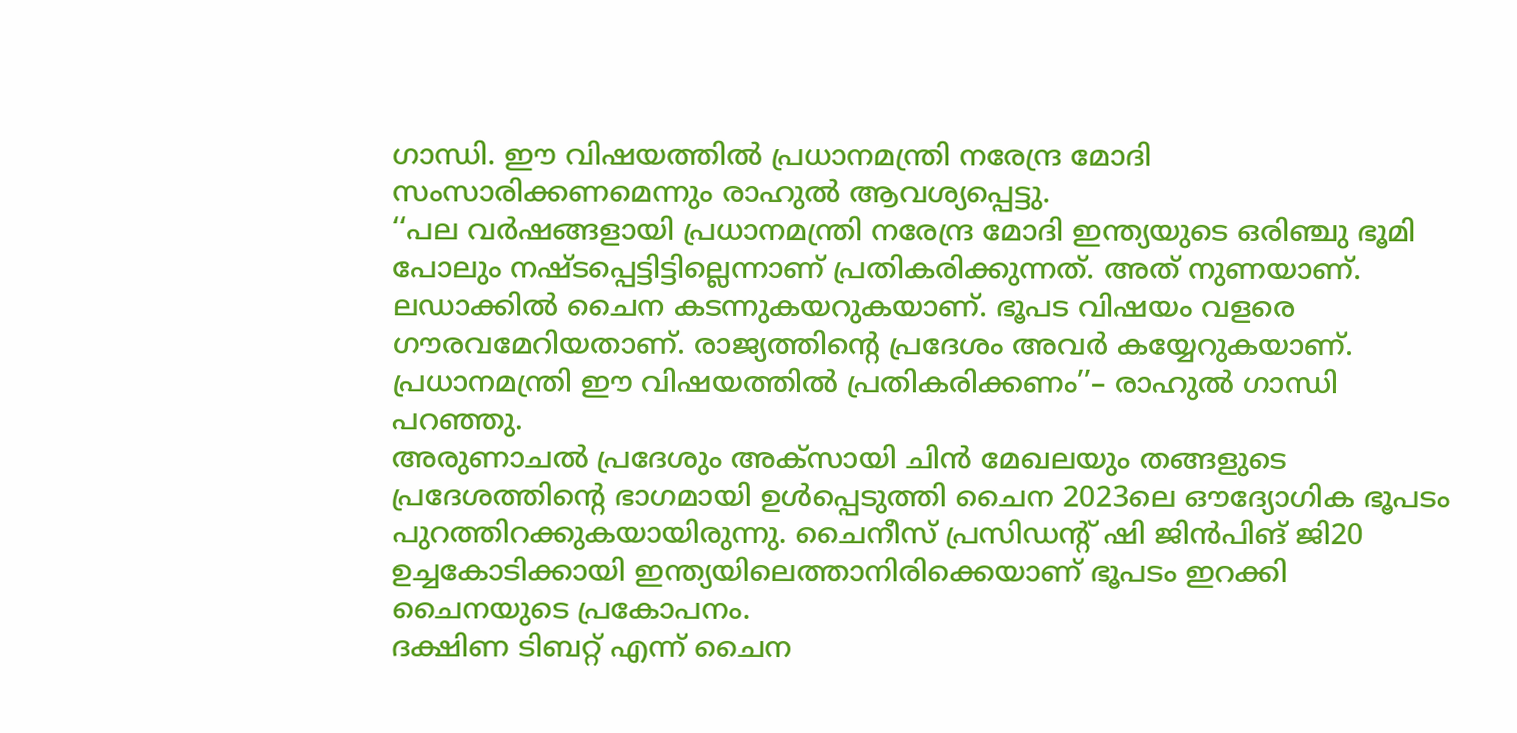ഗാന്ധി. ഈ വിഷയത്തിൽ പ്രധാനമന്ത്രി നരേന്ദ്ര മോദി സംസാരിക്കണമെന്നും രാഹുൽ ആവശ്യപ്പെട്ടു.
‘‘പല വർഷങ്ങളായി പ്രധാനമന്ത്രി നരേന്ദ്ര മോദി ഇന്ത്യയുടെ ഒരിഞ്ചു ഭൂമി പോലും നഷ്ടപ്പെട്ടിട്ടില്ലെന്നാണ് പ്രതികരിക്കുന്നത്. അത് നുണയാണ്. ലഡാക്കിൽ ചൈന കടന്നുകയറുകയാണ്. ഭൂപട വിഷയം വളരെ ഗൗരവമേറിയതാണ്. രാജ്യത്തിന്റെ പ്രദേശം അവർ കയ്യേറുകയാണ്. പ്രധാനമന്ത്രി ഈ വിഷയത്തിൽ പ്രതികരിക്കണം’’– രാഹുൽ ഗാന്ധി പറഞ്ഞു.
അരുണാചൽ പ്രദേശും അക്സായി ചിൻ മേഖലയും തങ്ങളുടെ പ്രദേശത്തിന്റെ ഭാഗമായി ഉൾപ്പെടുത്തി ചൈന 2023ലെ ഔദ്യോഗിക ഭൂപടം പുറത്തിറക്കുകയായിരുന്നു. ചൈനീസ് പ്രസിഡന്റ് ഷി ജിൻപിങ് ജി20 ഉച്ചകോടിക്കായി ഇന്ത്യയിലെത്താനിരിക്കെയാണ് ഭൂപടം ഇറക്കി ചൈനയുടെ പ്രകോപനം.
ദക്ഷിണ ടിബറ്റ് എന്ന് ചൈന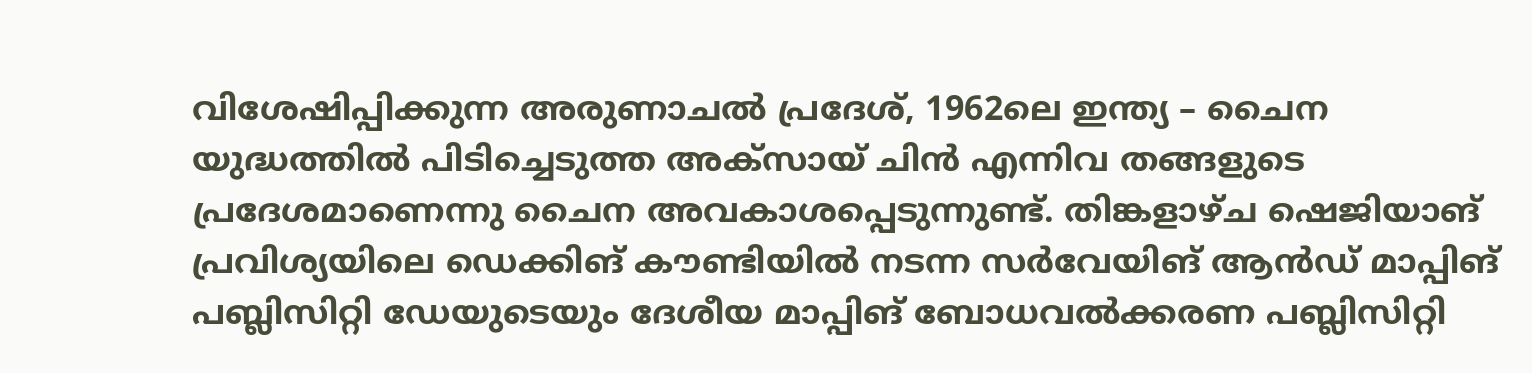വിശേഷിപ്പിക്കുന്ന അരുണാചൽ പ്രദേശ്, 1962ലെ ഇന്ത്യ – ചൈന യുദ്ധത്തിൽ പിടിച്ചെടുത്ത അക്സായ് ചിൻ എന്നിവ തങ്ങളുടെ പ്രദേശമാണെന്നു ചൈന അവകാശപ്പെടുന്നുണ്ട്. തിങ്കളാഴ്ച ഷെജിയാങ് പ്രവിശ്യയിലെ ഡെക്കിങ് കൗണ്ടിയിൽ നടന്ന സർവേയിങ് ആൻഡ് മാപ്പിങ് പബ്ലിസിറ്റി ഡേയുടെയും ദേശീയ മാപ്പിങ് ബോധവൽക്കരണ പബ്ലിസിറ്റി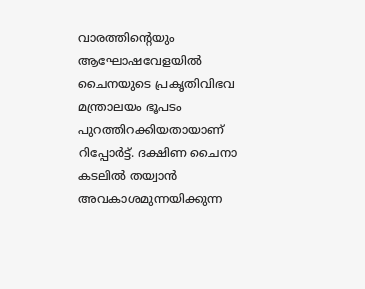വാരത്തിന്റെയും ആഘോഷവേളയിൽ ചൈനയുടെ പ്രകൃതിവിഭവ മന്ത്രാലയം ഭൂപടം പുറത്തിറക്കിയതായാണ് റിപ്പോർട്ട്. ദക്ഷിണ ചൈനാ കടലിൽ തയ്വാൻ അവകാശമുന്നയിക്കുന്ന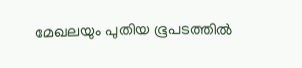മേഖലയും പുതിയ ഭൂപടത്തിൽ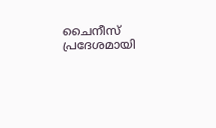ചൈനീസ് പ്രദേശമായി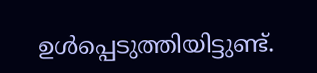ഉൾപ്പെടുത്തിയിട്ടുണ്ട്.